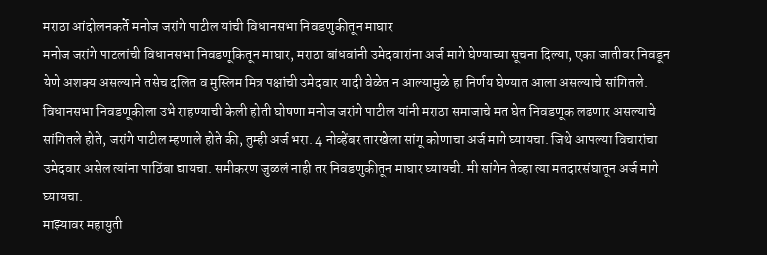मराठा आंदोलनकर्ते मनोज जरांगे पाटील यांची विधानसभा निवडणुकीतून माघार
मनोज जरांगे पाटलांची विधानसभा निवडणूकितून माघार, मराठा बांधवांनी उमेदवारांना अर्ज मागे घेण्याच्या सूचना दिल्या, एका जातीवर निवडून येणे अशक्य असल्याने तसेच दलित व मुस्लिम मित्र पक्षांची उमेदवार यादी वेळेत न आल्यामुळे हा निर्णय घेण्यात आला असल्याचे सांगितले.
विधानसभा निवडणूकीला उभे राहण्याची केली होती घोषणा मनोज जरांगे पाटील यांनी मराठा समाजाचे मत घेत निवडणूक लढणार असल्याचे सांगितले होते, जरांगे पाटील म्हणाले होते की, तुम्ही अर्ज भरा. 4 नोव्हेंबर तारखेला सांगू कोणाचा अर्ज मागे घ्यायचा. जिथे आपल्या विचारांचा उमेदवार असेल त्यांना पाठिंबा द्यायचा. समीकरण जुळलं नाही तर निवडणुकीतून माघार घ्यायची. मी सांगेन तेव्हा त्या मतदारसंघातून अर्ज मागे घ्यायचा.
माझ्यावर महायुती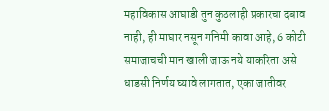महाविकास आघाडी तुन कुठलाही प्रकारचा दबाव नाही, ही माघार नसून गनिमी कावा आहे, 6 कोटी समाजाचची मान खाली जाऊ नये याकरिता असे धाडसी निर्णय घ्यावे लागतात, एका जातीवर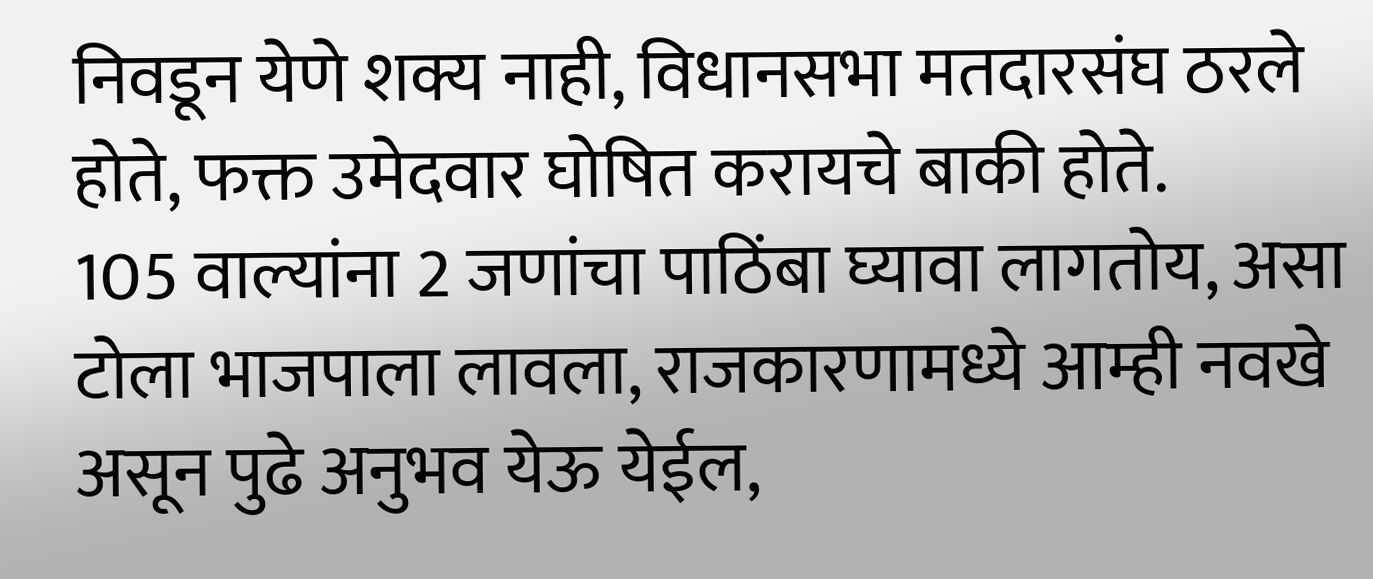निवडून येणे शक्य नाही, विधानसभा मतदारसंघ ठरले होते, फक्त उमेदवार घोषित करायचे बाकी होते.
105 वाल्यांना 2 जणांचा पाठिंबा घ्यावा लागतोय, असा टोला भाजपाला लावला, राजकारणामध्ये आम्ही नवखे असून पुढे अनुभव येऊ येईल,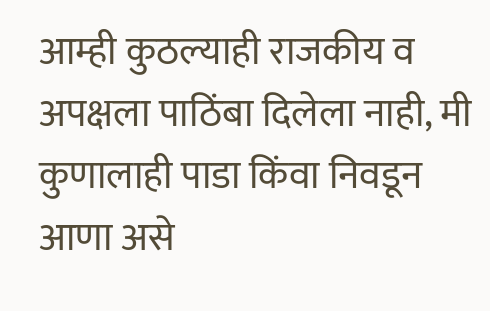आम्ही कुठल्याही राजकीय व अपक्षला पाठिंबा दिलेला नाही, मी कुणालाही पाडा किंवा निवडून आणा असे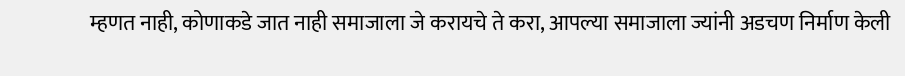म्हणत नाही, कोणाकडे जात नाही समाजाला जे करायचे ते करा, आपल्या समाजाला ज्यांनी अडचण निर्माण केली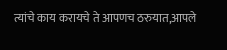त्यांचे काय करायचे ते आपणच ठरुयात,आपले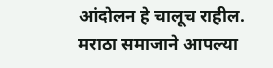आंदोलन हे चालूच राहील.
मराठा समाजाने आपल्या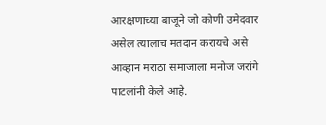आरक्षणाच्या बाजूने जो कोणी उमेदवार असेल त्यालाच मतदान करायचे असे आव्हान मराठा समाजाला मनोज जरांगे पाटलांनी केले आहे.